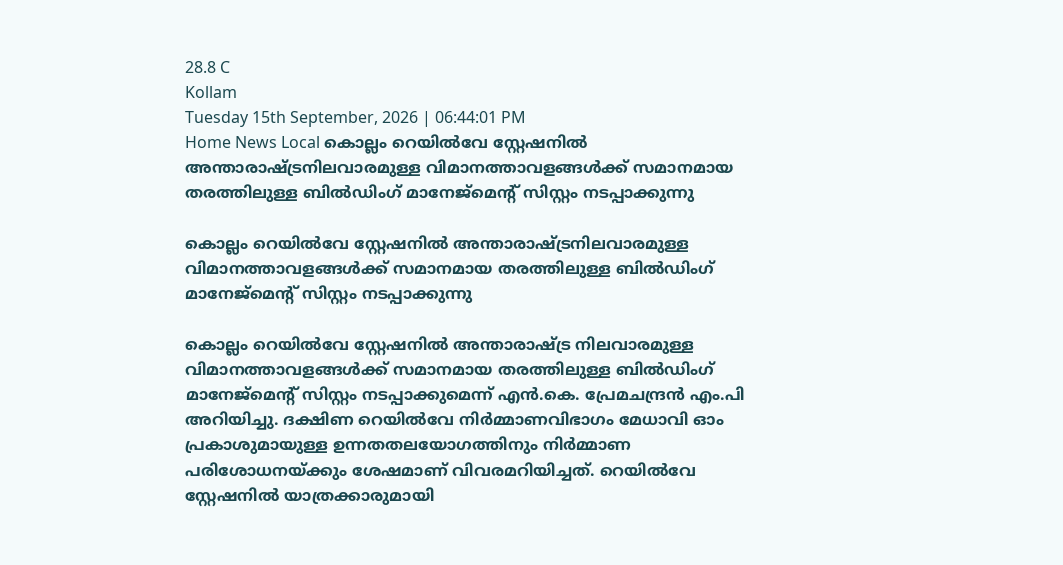28.8 C
Kollam
Tuesday 15th September, 2026 | 06:44:01 PM
Home News Local കൊല്ലം റെയില്‍വേ സ്റ്റേഷനില്‍ അന്താരാഷ്ട്രനിലവാരമുള്ള വിമാനത്താവളങ്ങള്‍ക്ക് സമാനമായ തരത്തിലുള്ള ബില്‍ഡിംഗ് മാനേജ്‌മെന്റ് സിസ്റ്റം നടപ്പാക്കുന്നു

കൊല്ലം റെയില്‍വേ സ്റ്റേഷനില്‍ അന്താരാഷ്ട്രനിലവാരമുള്ള വിമാനത്താവളങ്ങള്‍ക്ക് സമാനമായ തരത്തിലുള്ള ബില്‍ഡിംഗ് മാനേജ്‌മെന്റ് സിസ്റ്റം നടപ്പാക്കുന്നു

കൊല്ലം റെയില്‍വേ സ്റ്റേഷനില്‍ അന്താരാഷ്ട്ര നിലവാരമുള്ള വിമാനത്താവളങ്ങള്‍ക്ക് സമാനമായ തരത്തിലുള്ള ബില്‍ഡിംഗ് മാനേജ്മെന്‍റ് സിസ്റ്റം നടപ്പാക്കുമെന്ന് എന്‍.കെ. പ്രേമചന്ദ്രന്‍ എം.പി അറിയിച്ചു. ദക്ഷിണ റെയില്‍വേ നിര്‍മ്മാണവിഭാഗം മേധാവി ഓം പ്രകാശുമായുള്ള ഉന്നതതലയോഗത്തിനും നിര്‍മ്മാണ പരിശോധനയ്ക്കും ശേഷമാണ് വിവരമറിയിച്ചത്. റെയില്‍വേ സ്റ്റേഷനില്‍ യാത്രക്കാരുമായി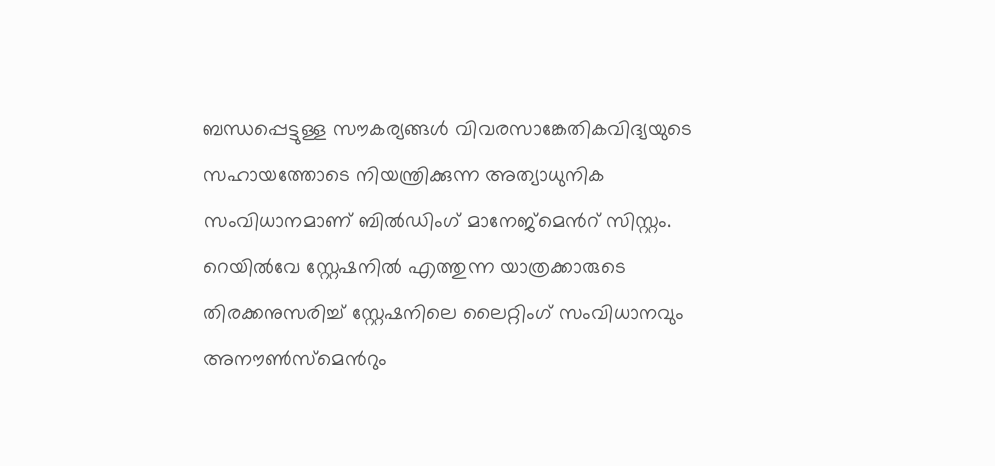ബന്ധപ്പെട്ടുള്ള സൗകര്യങ്ങള്‍ വിവരസാങ്കേതികവിദ്യയുടെ സഹായത്തോടെ നിയന്ത്രിക്കുന്ന അത്യാധുനിക സംവിധാനമാണ് ബില്‍ഡിംഗ് മാനേജ്മെന്‍റ് സിസ്റ്റം. റെയില്‍വേ സ്റ്റേഷനില്‍ എത്തുന്ന യാത്രക്കാരുടെ തിരക്കനുസരിച്ച് സ്റ്റേഷനിലെ ലൈറ്റിംഗ് സംവിധാനവും അനൗണ്‍സ്മെന്‍റും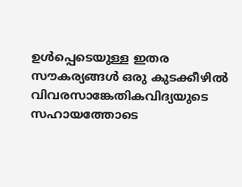ഉള്‍പ്പെടെയുള്ള ഇതര സൗകര്യങ്ങള്‍ ഒരു കുടക്കീഴില്‍ വിവരസാങ്കേതികവിദ്യയുടെ സഹായത്തോടെ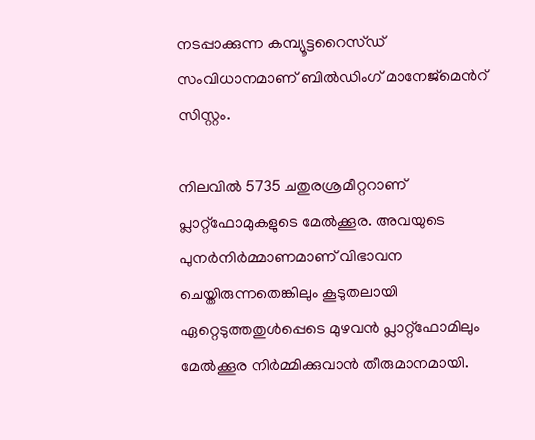നടപ്പാക്കുന്ന കമ്പ്യൂട്ടറൈസ്ഡ് സംവിധാനമാണ് ബില്‍ഡിംഗ് മാനേജ്മെന്‍റ് സിസ്റ്റം.

നിലവില്‍ 5735 ചതുരശ്രമീറ്ററാണ് പ്ലാറ്റ്ഫോമുകളുടെ മേല്‍ക്കൂര. അവയുടെ പുനര്‍നിര്‍മ്മാണമാണ് വിഭാവന ചെയ്തിരുന്നതെങ്കിലും കൂടുതലായി ഏറ്റെടുത്തതുള്‍പ്പെടെ മുഴവന്‍ പ്ലാറ്റ്ഫോമിലും മേല്‍ക്കൂര നിര്‍മ്മിക്കുവാന്‍ തീരുമാനമായി.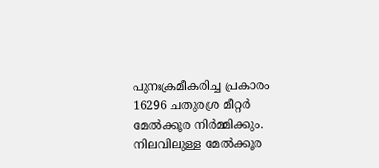പുനഃക്രമീകരിച്ച പ്രകാരം 16296 ചതുരശ്ര മീറ്റര്‍ മേല്‍ക്കൂര നിര്‍മ്മിക്കും. നിലവിലുള്ള മേല്‍ക്കൂര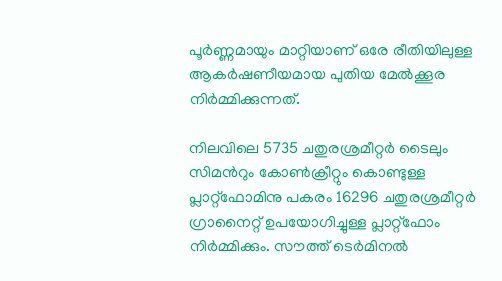പൂര്‍ണ്ണമായും മാറ്റിയാണ് ഒരേ രീതിയിലുള്ള ആകര്‍ഷണീയമായ പുതിയ മേല്‍ക്കൂര നിര്‍മ്മിക്കുന്നത്.

നിലവിലെ 5735 ചതുരശ്രമീറ്റര്‍ ടൈലും സിമന്‍റും കോണ്‍ക്രീറ്റും കൊണ്ടുള്ള പ്ലാറ്റ്ഫോമിനു പകരം 16296 ചതുരശ്രമീറ്റര്‍ ഗ്രാനൈറ്റ് ഉപയോഗിച്ചുള്ള പ്ലാറ്റ്ഫോം നിര്‍മ്മിക്കും. സൗത്ത് ടെര്‍മിനല്‍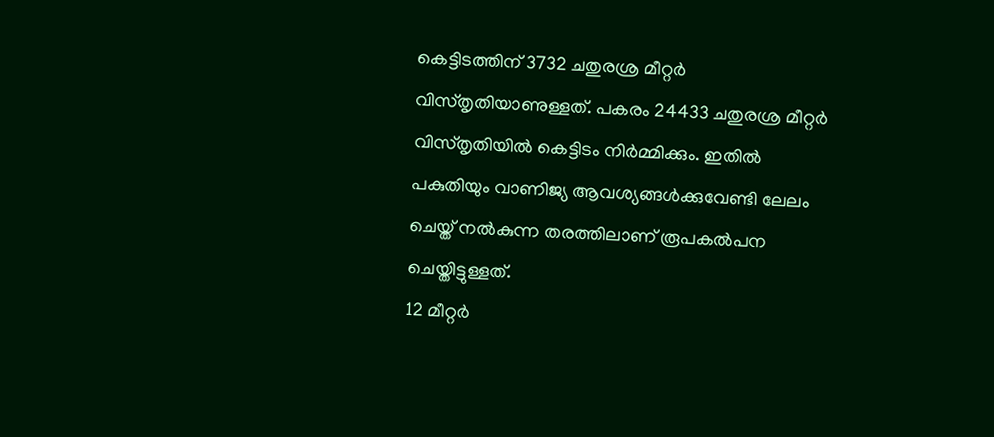കെട്ടിടത്തിന് 3732 ചതുരശ്ര മീറ്റര്‍ വിസ്തൃതിയാണുള്ളത്. പകരം 24433 ചതുരശ്ര മീറ്റര്‍ വിസ്തൃതിയില്‍ കെട്ടിടം നിര്‍മ്മിക്കും. ഇതില്‍ പകുതിയും വാണിജ്യ ആവശ്യങ്ങള്‍ക്കുവേണ്ടി ലേലം ചെയ്ത് നല്‍കുന്ന തരത്തിലാണ് രൂപകല്‍പന ചെയ്തിട്ടുള്ളത്.
12 മീറ്റര്‍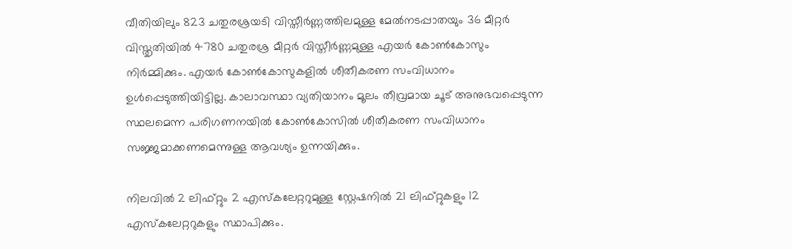വീതിയിലും 823 ചതുരശ്രയടി വിസ്തീര്‍ണ്ണത്തിലമുള്ള മേല്‍നടപ്പാതയും 36 മീറ്റര്‍ വിസ്തൃതിയില്‍ 4780 ചതുരശ്ര മീറ്റര്‍ വിസ്തീര്‍ണ്ണമുള്ള എയര്‍ കോണ്‍കോസും നിര്‍മ്മിക്കും. എയര്‍ കോണ്‍കോസുകളില്‍ ശീതീകരണ സംവിധാനം ഉള്‍പ്പെടുത്തിയിട്ടില്ല. കാലാവസ്ഥാ വ്യതിയാനം മൂലം തീവ്രമായ ചൂട് അനുഭവപ്പെടുന്ന സ്ഥലമെന്ന പരിഗണനയില്‍ കോണ്‍കോസില്‍ ശീതീകരണ സംവിധാനം സജ്ജമാക്കണമെന്നുള്ള ആവശ്യം ഉന്നയിക്കും.

നിലവില്‍ 2 ലിഫ്റ്റും 2 എസ്കലേറ്ററുമുള്ള സ്റ്റേഷനില്‍ 21 ലിഫ്റ്റുകളും 12 എസ്കലേറ്ററുകളും സ്ഥാപിക്കും.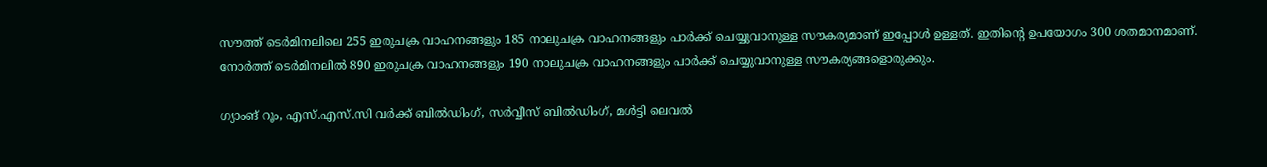സൗത്ത് ടെര്‍മിനലിലെ 255 ഇരുചക്ര വാഹനങ്ങളും 185 നാലുചക്ര വാഹനങ്ങളും പാര്‍ക്ക് ചെയ്യുവാനുള്ള സൗകര്യമാണ് ഇപ്പോള്‍ ഉള്ളത്. ഇതിന്‍റെ ഉപയോഗം 300 ശതമാനമാണ്. നോര്‍ത്ത് ടെര്‍മിനലില്‍ 890 ഇരുചക്ര വാഹനങ്ങളും 190 നാലുചക്ര വാഹനങ്ങളും പാര്‍ക്ക് ചെയ്യുവാനുള്ള സൗകര്യങ്ങളൊരുക്കും.

ഗ്യാംങ് റൂം, എസ്.എസ്.സി വര്‍ക്ക് ബില്‍ഡിംഗ്, സര്‍വ്വീസ് ബില്‍ഡിംഗ്, മള്‍ട്ടി ലെവല്‍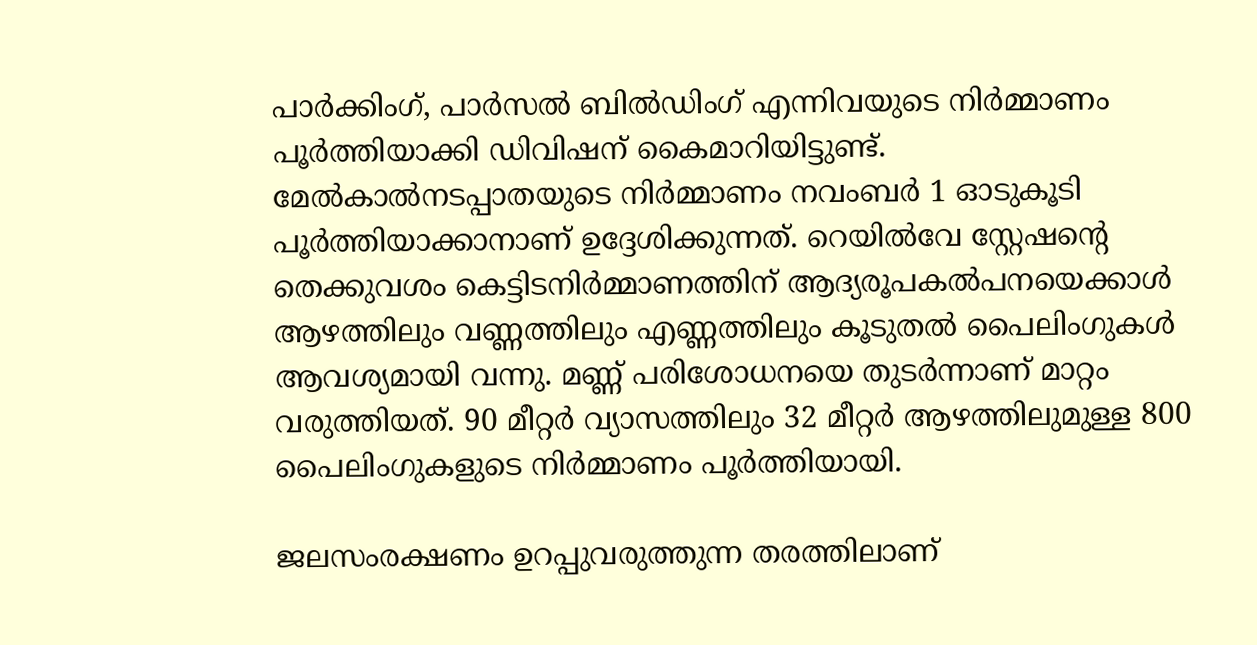പാര്‍ക്കിംഗ്, പാര്‍സല്‍ ബില്‍ഡിംഗ് എന്നിവയുടെ നിര്‍മ്മാണം പൂര്‍ത്തിയാക്കി ഡിവിഷന് കൈമാറിയിട്ടുണ്ട്.  മേല്‍കാല്‍നടപ്പാതയുടെ നിര്‍മ്മാണം നവംബര്‍ 1 ഓടുകൂടി പൂര്‍ത്തിയാക്കാനാണ് ഉദ്ദേശിക്കുന്നത്. റെയില്‍വേ സ്റ്റേഷന്‍റെ തെക്കുവശം കെട്ടിടനിര്‍മ്മാണത്തിന് ആദ്യരൂപകല്‍പനയെക്കാള്‍ ആഴത്തിലും വണ്ണത്തിലും എണ്ണത്തിലും കൂടുതല്‍ പൈലിംഗുകള്‍ ആവശ്യമായി വന്നു. മണ്ണ് പരിശോധനയെ തുടര്‍ന്നാണ് മാറ്റം വരുത്തിയത്. 90 മീറ്റര്‍ വ്യാസത്തിലും 32 മീറ്റര്‍ ആഴത്തിലുമുള്ള 800 പൈലിംഗുകളുടെ നിര്‍മ്മാണം പൂര്‍ത്തിയായി.

ജലസംരക്ഷണം ഉറപ്പുവരുത്തുന്ന തരത്തിലാണ്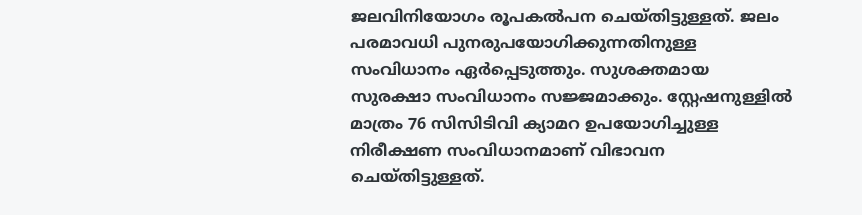ജലവിനിയോഗം രൂപകല്‍പന ചെയ്തിട്ടുള്ളത്. ജലം പരമാവധി പുനരുപയോഗിക്കുന്നതിനുള്ള സംവിധാനം ഏര്‍പ്പെടുത്തും. സുശക്തമായ സുരക്ഷാ സംവിധാനം സജ്ജമാക്കും. സ്റ്റേഷനുള്ളില്‍ മാത്രം 76 സിസിടിവി ക്യാമറ ഉപയോഗിച്ചുള്ള നിരീക്ഷണ സംവിധാനമാണ് വിഭാവന ചെയ്തിട്ടുള്ളത്.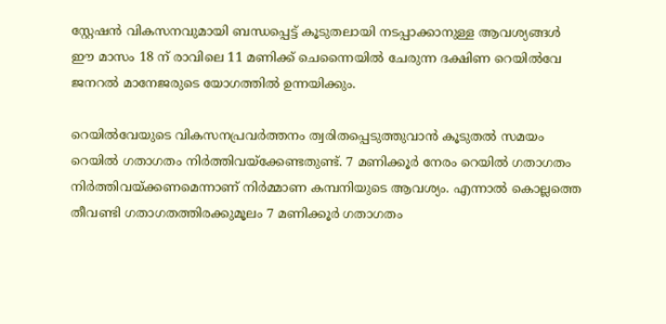സ്റ്റേഷന്‍ വികസനവുമായി ബന്ധപ്പെട്ട് കൂടുതലായി നടപ്പാക്കാനുള്ള ആവശ്യങ്ങള്‍ ഈ മാസം 18 ന് രാവിലെ 11 മണിക്ക് ചെന്നൈയില്‍ ചേരുന്ന ദക്ഷിണ റെയില്‍വേ ജനറല്‍ മാനേജരുടെ യോഗത്തില്‍ ഉന്നയിക്കും.

റെയില്‍വേയുടെ വികസനപ്രവര്‍ത്തനം ത്വരിതപ്പെടുത്തുവാന്‍ കൂടുതല്‍ സമയം റെയില്‍ ഗതാഗതം നിര്‍ത്തിവയ്ക്കേണ്ടതുണ്ട്. 7 മണിക്കൂര്‍ നേരം റെയില്‍ ഗതാഗതം നിര്‍ത്തിവയ്ക്കണമെന്നാണ് നിര്‍മ്മാണ കമ്പനിയുടെ ആവശ്യം. എന്നാല്‍ കൊല്ലത്തെ തീവണ്ടി ഗതാഗതത്തിരക്കുമൂലം 7 മണിക്കൂര്‍ ഗതാഗതം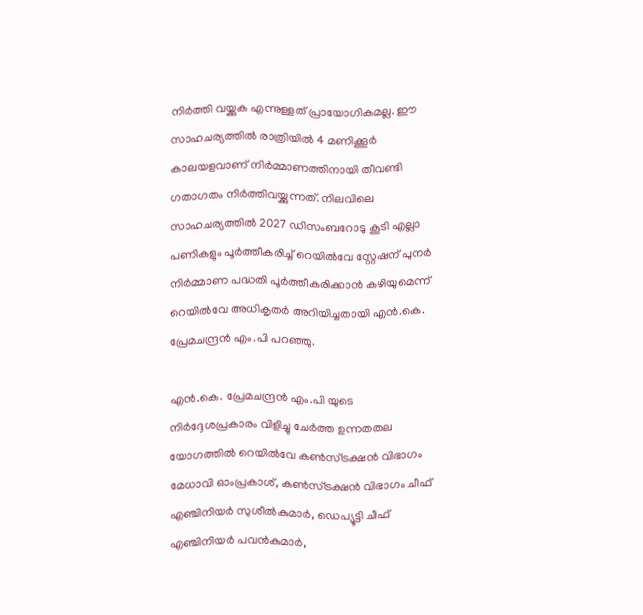നിര്‍ത്തി വയ്ക്കുക എന്നുള്ളത് പ്രായോഗികമല്ല. ഈ സാഹചര്യത്തില്‍ രാത്രിയില്‍ 4 മണിക്കൂര്‍ കാലയളവാണ് നിര്‍മ്മാണത്തിനായി തീവണ്ടി ഗതാഗതം നിര്‍ത്തിവയ്ക്കുന്നത്. നിലവിലെ സാഹചര്യത്തില്‍ 2027 ഡിസംബറോടു കൂടി എല്ലാ പണികളും പൂര്‍ത്തീകരിച്ച് റെയില്‍വേ സ്റ്റേഷന് പുനര്‍ നിര്‍മ്മാണ പദ്ധതി പൂര്‍ത്തീകരിക്കാന്‍ കഴിയുമെന്ന് റെയില്‍വേ അധികൃതര്‍ അറിയിച്ചതായി എന്‍.കെ. പ്രേമചന്ദ്രന്‍ എം.പി പറഞ്ഞു.

എന്‍.കെ. പ്രേമചന്ദ്രന്‍ എം.പി യുടെ നിര്‍ദ്ദേശപ്രകാരം വിളിച്ചു ചേര്‍ത്ത ഉന്നതതല യോഗത്തില്‍ റെയില്‍വേ കണ്‍സ്ട്രക്ഷന്‍ വിഭാഗം മേധാവി ഓംപ്രകാശ്, കണ്‍സ്ട്രക്ഷന്‍ വിഭാഗം ചീഫ് എഞ്ചിനിയര്‍ സുശീല്‍കുമാര്‍, ഡെപ്യൂട്ടി ചീഫ് എഞ്ചിനിയര്‍ പവന്‍കുമാര്‍,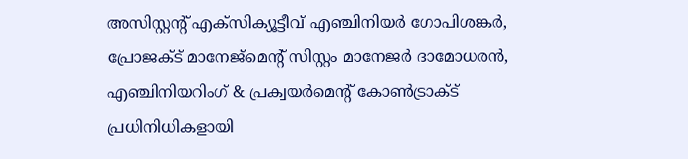അസിസ്റ്റന്‍റ് എക്സിക്യൂട്ടീവ് എഞ്ചിനിയര്‍ ഗോപിശങ്കര്‍, പ്രോജക്ട് മാനേജ്മെന്‍റ് സിസ്റ്റം മാനേജര്‍ ദാമോധരന്‍, എഞ്ചിനിയറിംഗ് & പ്രക്വയര്‍മെന്‍റ് കോണ്‍ട്രാക്ട് പ്രധിനിധികളായി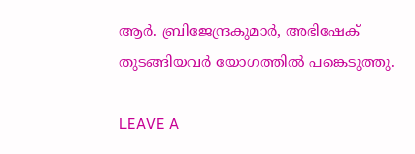ആര്‍. ബ്രിജേന്ദ്രകുമാര്‍, അഭിഷേക് തുടങ്ങിയവര്‍ യോഗത്തില്‍ പങ്കെടുത്തു.

LEAVE A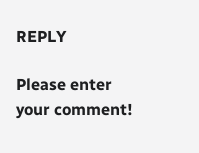REPLY

Please enter your comment!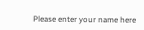Please enter your name here